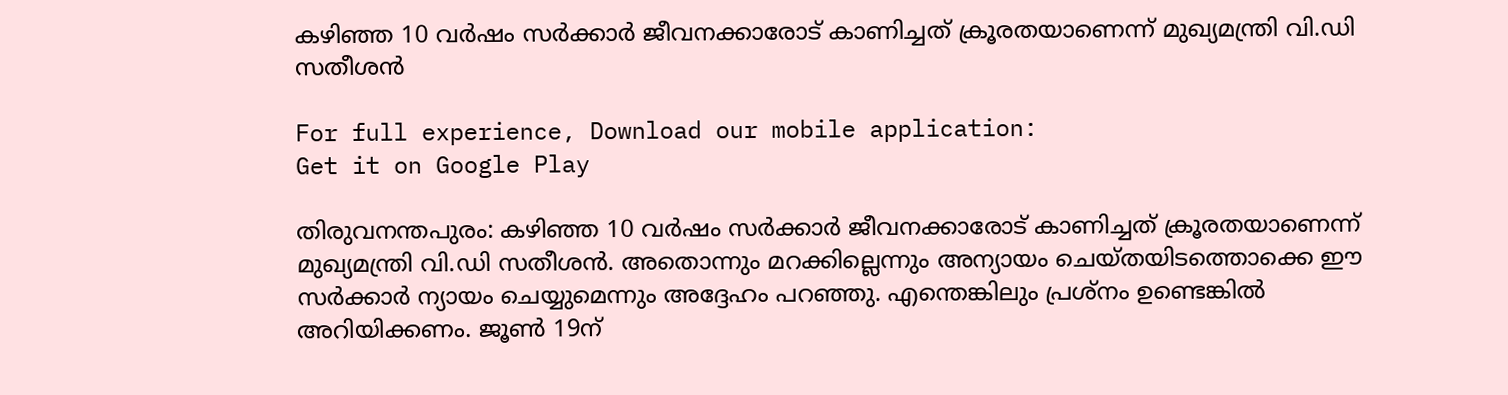കഴിഞ്ഞ 10 വര്‍ഷം സര്‍ക്കാര്‍ ജീവനക്കാരോട് കാണിച്ചത് ക്രൂരതയാണെന്ന് മുഖ്യമന്ത്രി വി.ഡി സതീശന്‍

For full experience, Download our mobile application:
Get it on Google Play

തിരുവനന്തപുരം: കഴിഞ്ഞ 10 വര്‍ഷം സര്‍ക്കാര്‍ ജീവനക്കാരോട് കാണിച്ചത് ക്രൂരതയാണെന്ന് മുഖ്യമന്ത്രി വി.ഡി സതീശന്‍. അതൊന്നും മറക്കില്ലെന്നും അന്യായം ചെയ്തയിടത്തൊക്കെ ഈ സര്‍ക്കാര്‍ ന്യായം ചെയ്യുമെന്നും അദ്ദേഹം പറഞ്ഞു. എന്തെങ്കിലും പ്രശ്‌നം ഉണ്ടെങ്കില്‍ അറിയിക്കണം. ജൂണ്‍ 19ന്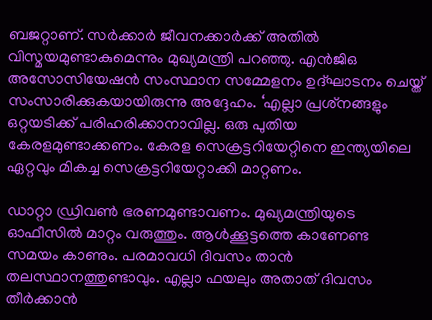ബജറ്റാണ്. സര്‍ക്കാര്‍ ജീവനക്കാര്‍ക്ക് അതില്‍ വിസ്മയമുണ്ടാകുമെന്നും മുഖ്യമന്ത്രി പറഞ്ഞു. എന്‍ജിഒ അസോസിയേഷന്‍ സംസ്ഥാന സമ്മേളനം ഉദ്ഘാടനം ചെയ്ത് സംസാരിക്കുകയായിരുന്നു അദ്ദേഹം. ‘എല്ലാ പ്രശ്‌നങ്ങളും ഒറ്റയടിക്ക് പരിഹരിക്കാനാവില്ല. ഒരു പുതിയ കേരളമുണ്ടാക്കണം. കേരള സെക്രട്ടറിയേറ്റിനെ ഇന്ത്യയിലെ ഏറ്റവും മികച്ച സെക്രട്ടറിയേറ്റാക്കി മാറ്റണം.

ഡാറ്റാ ഡ്രിവണ്‍ ഭരണമുണ്ടാവണം. മുഖ്യമന്ത്രിയുടെ ഓഫീസില്‍ മാറ്റം വരുത്തും. ആള്‍ക്കൂട്ടത്തെ കാണേണ്ട സമയം കാണും. പരമാവധി ദിവസം താന്‍ തലസ്ഥാനത്തുണ്ടാവും. എല്ലാ ഫയലും അതാത് ദിവസം തീര്‍ക്കാന്‍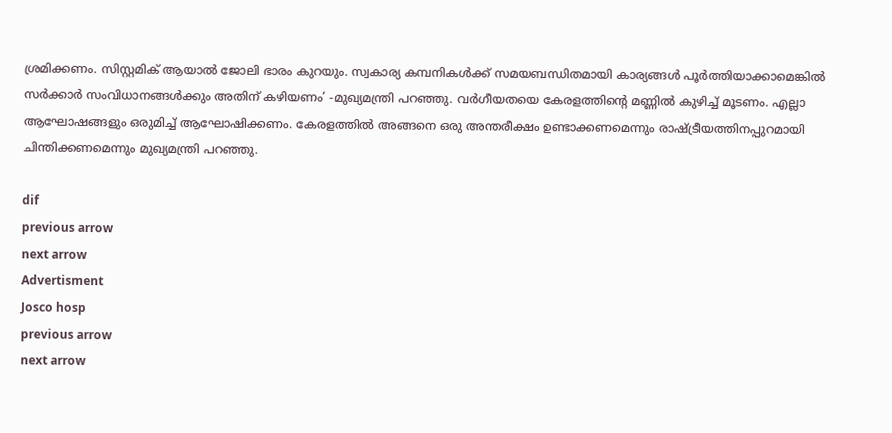ശ്രമിക്കണം. സിസ്റ്റമിക് ആയാല്‍ ജോലി ഭാരം കുറയും. സ്വകാര്യ കമ്പനികള്‍ക്ക് സമയബന്ധിതമായി കാര്യങ്ങള്‍ പൂര്‍ത്തിയാക്കാമെങ്കില്‍ സര്‍ക്കാര്‍ സംവിധാനങ്ങള്‍ക്കും അതിന് കഴിയണം’ -മുഖ്യമന്ത്രി പറഞ്ഞു. വര്‍ഗീയതയെ കേരളത്തിന്റെ മണ്ണില്‍ കുഴിച്ച് മൂടണം. എല്ലാ ആഘോഷങ്ങളും ഒരുമിച്ച് ആഘോഷിക്കണം. കേരളത്തില്‍ അങ്ങനെ ഒരു അന്തരീക്ഷം ഉണ്ടാക്കണമെന്നും രാഷ്ട്രീയത്തിനപ്പുറമായി ചിന്തിക്കണമെന്നും മുഖ്യമന്ത്രി പറഞ്ഞു.

dif
previous arrow
next arrow
Advertisment
Josco hosp
previous arrow
next arrow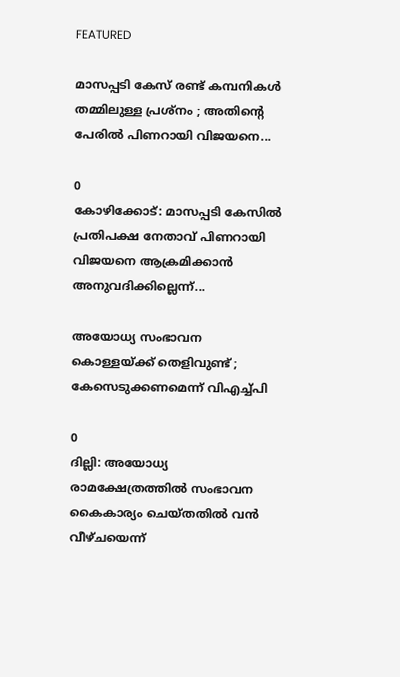FEATURED

മാസപ്പടി കേസ് രണ്ട് കമ്പനികൾ തമ്മിലുള്ള പ്രശ്നം ; അതിൻ്റെ പേരിൽ പിണറായി വിജയനെ...

0
കോഴിക്കോട്: മാസപ്പടി കേസിൽ പ്രതിപക്ഷ നേതാവ് പിണറായി വിജയനെ ആക്രമിക്കാൻ അനുവദിക്കില്ലെന്ന്...

അയോധ്യ സംഭാവന കൊള്ളയ്ക്ക് തെളിവുണ്ട് ; കേസെടുക്കണമെന്ന് വിഎച്ച്പി

0
ദില്ലി: അയോധ്യ രാമക്ഷേത്രത്തിൽ സംഭാവന കൈകാര്യം ചെയ്തതിൽ വൻ വീഴ്ചയെന്ന്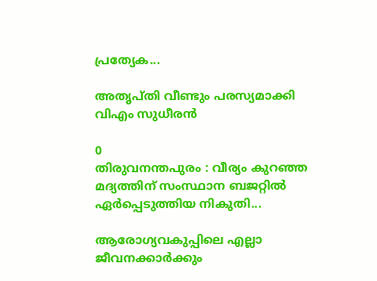പ്രത്യേക...

അതൃപ്തി വീണ്ടും പരസ്യമാക്കി വിഎം സുധീരന്‍

0
തിരുവനന്തപുരം : വീര്യം കുറഞ്ഞ മദ്യത്തിന് സംസ്ഥാന ബജറ്റില്‍ ഏര്‍പ്പെടുത്തിയ നികുതി...

ആരോഗ്യവകുപ്പിലെ എല്ലാ ജീവനക്കാർക്കും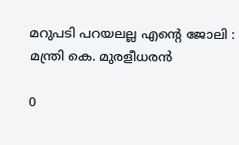മറുപടി പറയലല്ല എൻ്റെ ജോലി : മന്ത്രി കെ. മുരളീധരൻ

0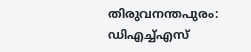തിരുവനന്തപുരം: ഡിഎച്ച്എസ്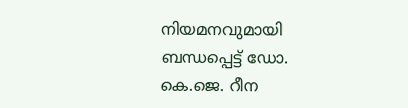നിയമനവുമായി ബന്ധപ്പെട്ട് ഡോ. കെ.ജെ. റീന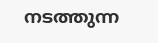നടത്തുന്ന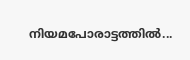നിയമപോരാട്ടത്തിൽ...